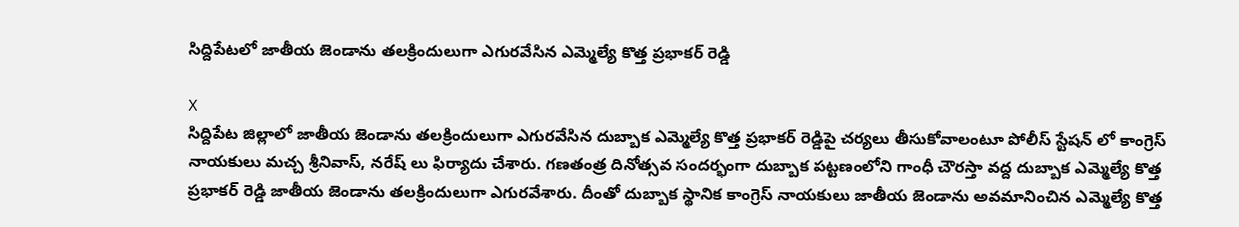సిద్దిపేటలో జాతీయ జెండాను తలక్రిందులుగా ఎగురవేసిన ఎమ్మెల్యే కొత్త ప్రభాకర్ రెడ్డి

X
సిద్దిపేట జిల్లాలో జాతీయ జెండాను తలక్రిందులుగా ఎగురవేసిన దుబ్బాక ఎమ్మెల్యే కొత్త ప్రభాకర్ రెడ్డిపై చర్యలు తీసుకోవాలంటూ పోలీస్ స్టేషన్ లో కాంగ్రెస్ నాయకులు మచ్చ శ్రీనివాస్, నరేష్ లు ఫిర్యాదు చేశారు. గణతంత్ర దినోత్సవ సందర్భంగా దుబ్బాక పట్టణంలోని గాంధీ చౌరస్తా వద్ద దుబ్బాక ఎమ్మెల్యే కొత్త ప్రభాకర్ రెడ్డి జాతీయ జెండాను తలక్రిందులుగా ఎగురవేశారు. దీంతో దుబ్బాక స్థానిక కాంగ్రెస్ నాయకులు జాతీయ జెండాను అవమానించిన ఎమ్మెల్యే కొత్త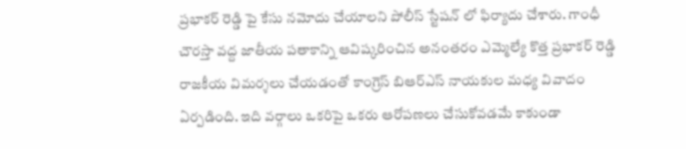ప్రభాకర్ రెడ్డి పై కేసు నమోదు చేయాలని పోలీస్ స్టేషన్ లో ఫిర్యాదు చేశారు. గాంధీ చౌరస్తా వద్ద జాతీయ పతాకాన్ని ఆవిష్కరించిన అనంతరం ఎమ్మెల్యే కొత్త ప్రభాకర్ రెడ్డి రాజకీయ విమర్శలు చేయడంతో కాంగ్రెస్ బిఆర్ఎస్ నాయకుల మధ్య వివాదం ఏర్పడింది. ఇది వర్గాలు ఒకరిపై ఒకరు ఆరోపణలు చేసుకోవడమే కాకుండా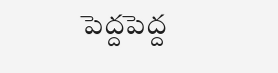పెద్దపెద్ద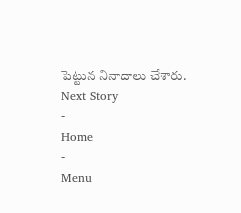పెట్టున నినాదాలు చేశారు.
Next Story
-
Home
-
Menu